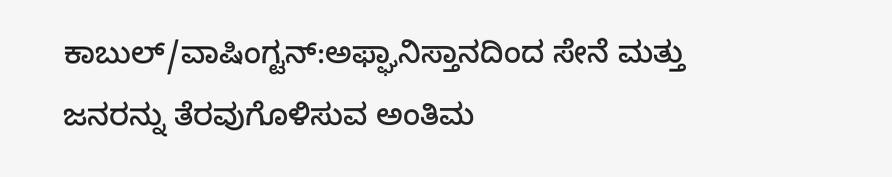ಕಾಬುಲ್/ವಾಷಿಂಗ್ಟನ್:ಅಫ್ಘಾನಿಸ್ತಾನದಿಂದ ಸೇನೆ ಮತ್ತು ಜನರನ್ನು ತೆರವುಗೊಳಿಸುವ ಅಂತಿಮ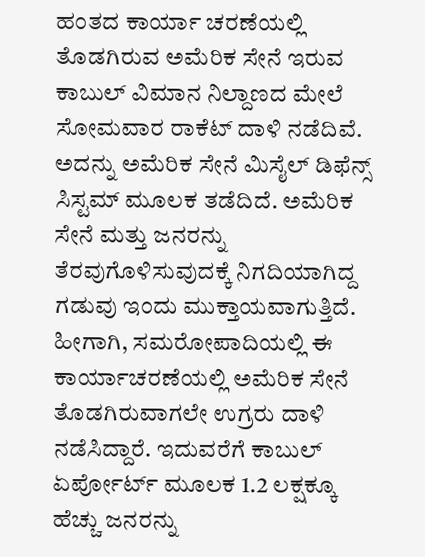ಹಂತದ ಕಾರ್ಯಾ ಚರಣೆಯಲ್ಲಿ ತೊಡಗಿರುವ ಅಮೆರಿಕ ಸೇನೆ ಇರುವ ಕಾಬುಲ್ ವಿಮಾನ ನಿಲ್ದಾಣದ ಮೇಲೆ ಸೋಮವಾರ ರಾಕೆಟ್ ದಾಳಿ ನಡೆದಿವೆ. ಅದನ್ನು ಅಮೆರಿಕ ಸೇನೆ ಮಿಸೈಲ್ ಡಿಫೆನ್ಸ್ ಸಿಸ್ಟಮ್ ಮೂಲಕ ತಡೆದಿದೆ. ಅಮೆರಿಕ ಸೇನೆ ಮತ್ತು ಜನರನ್ನು ತೆರವುಗೊಳಿಸುವುದಕ್ಕೆ ನಿಗದಿಯಾಗಿದ್ದ ಗಡುವು ಇಂದು ಮುಕ್ತಾಯವಾಗುತ್ತಿದೆ. ಹೀಗಾಗಿ, ಸಮರೋಪಾದಿಯಲ್ಲಿ ಈ ಕಾರ್ಯಾಚರಣೆಯಲ್ಲಿ ಅಮೆರಿಕ ಸೇನೆ ತೊಡಗಿರುವಾಗಲೇ ಉಗ್ರರು ದಾಳಿ ನಡೆಸಿದ್ದಾರೆ. ಇದುವರೆಗೆ ಕಾಬುಲ್ ಏರ್ಪೋರ್ಟ್ ಮೂಲಕ 1.2 ಲಕ್ಷಕ್ಕೂ ಹೆಚ್ಚು ಜನರನ್ನು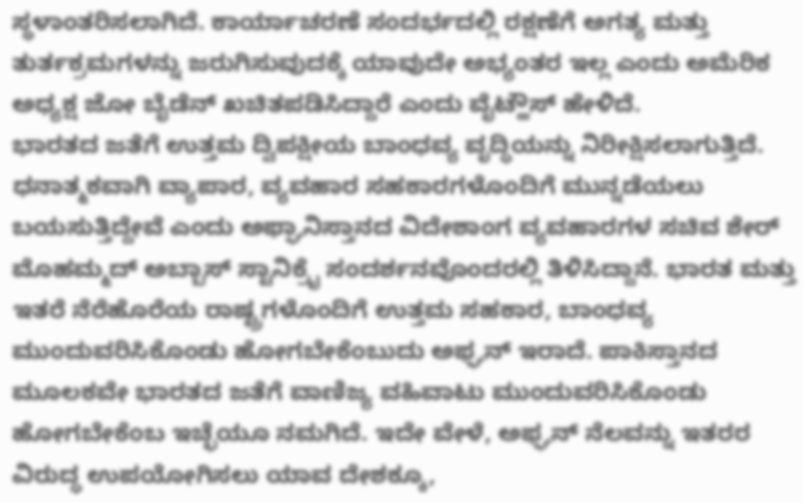ಸ್ಥಳಾಂತರಿಸಲಾಗಿದೆ. ಕಾರ್ಯಾಚರಣೆ ಸಂದರ್ಭದಲ್ಲಿ ರಕ್ಷಣೆಗೆ ಅಗತ್ಯ ಮತ್ತು ತುರ್ತಕ್ರಮಗಳನ್ನು ಜರುಗಿಸುವುದಕ್ಕೆ ಯಾವುದೇ ಅಭ್ಯಂತರ ಇಲ್ಲ ಎಂದು ಅಮೆರಿಕ ಅಧ್ಯಕ್ಷ ಜೋ ಬೈಡೆನ್ ಖಚಿತಪಡಿಸಿದ್ದಾರೆ ಎಂದು ವೈಟ್ಹೌಸ್ ಹೇಳಿದೆ.
ಭಾರತದ ಜತೆಗೆ ಉತ್ತಮ ದ್ವಿಪಕ್ಷೀಯ ಬಾಂಧವ್ಯ ವೃದ್ಧಿಯನ್ನು ನಿರೀಕ್ಷಿಸಲಾಗುತ್ತಿದೆ. ಧನಾತ್ಮಕವಾಗಿ ವ್ಯಾಪಾರ, ವ್ಯವಹಾರ ಸಹಕಾರಗಳೊಂದಿಗೆ ಮುನ್ನಡೆಯಲು ಬಯಸುತ್ತಿದ್ದೇವೆ ಎಂದು ಅಫ್ಘಾನಿಸ್ತಾನದ ವಿದೇಶಾಂಗ ವ್ಯವಹಾರಗಳ ಸಚಿವ ಶೇರ್ ಮೊಹಮ್ಮದ್ ಅಬ್ಬಾಸ್ ಸ್ಟಾನಿಕ್ರೈ ಸಂದರ್ಶನವೊಂದರಲ್ಲಿ ತಿಳಿಸಿದ್ದಾನೆ. ಭಾರತ ಮತ್ತು ಇತರೆ ನೆರೆಹೊರೆಯ ರಾಷ್ಟ್ರಗಳೊಂದಿಗೆ ಉತ್ತಮ ಸಹಕಾರ, ಬಾಂಧವ್ಯ ಮುಂದುವರಿಸಿಕೊಂಡು ಹೋಗಬೇಕೆಂಬುದು ಅಫ್ಘನ್ ಇರಾದೆ. ಪಾಕಿಸ್ತಾನದ ಮೂಲಕವೇ ಭಾರತದ ಜತೆಗೆ ವಾಣಿಜ್ಯ ವಹಿವಾಟು ಮುಂದುವರಿಸಿಕೊಂಡು ಹೋಗಬೇಕೆಂಬ ಇಚ್ಛೆಯೂ ನಮಗಿದೆ. ಇದೇ ವೇಳೆ, ಅಫ್ಘನ್ ನೆಲವನ್ನು ಇತರರ ವಿರುದ್ಧ ಉಪಯೋಗಿಸಲು ಯಾವ ದೇಶಕ್ಕೂ,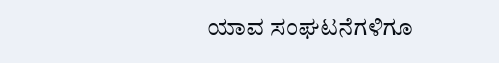ಯಾವ ಸಂಘಟನೆಗಳಿಗೂ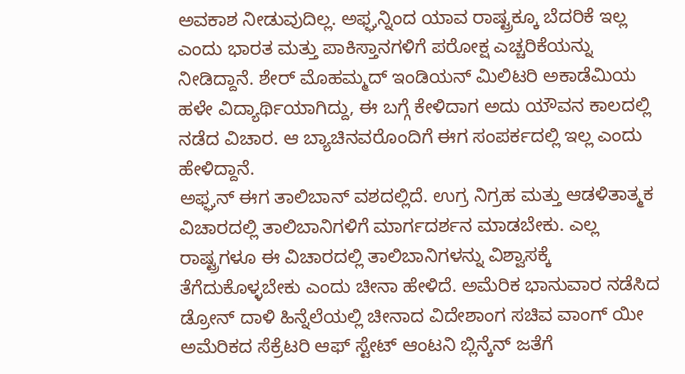ಅವಕಾಶ ನೀಡುವುದಿಲ್ಲ. ಅಫ್ಘನ್ನಿಂದ ಯಾವ ರಾಷ್ಟ್ರಕ್ಕೂ ಬೆದರಿಕೆ ಇಲ್ಲ ಎಂದು ಭಾರತ ಮತ್ತು ಪಾಕಿಸ್ತಾನಗಳಿಗೆ ಪರೋಕ್ಷ ಎಚ್ಚರಿಕೆಯನ್ನು ನೀಡಿದ್ದಾನೆ. ಶೇರ್ ಮೊಹಮ್ಮದ್ ಇಂಡಿಯನ್ ಮಿಲಿಟರಿ ಅಕಾಡೆಮಿಯ ಹಳೇ ವಿದ್ಯಾರ್ಥಿಯಾಗಿದ್ದು, ಈ ಬಗ್ಗೆ ಕೇಳಿದಾಗ ಅದು ಯೌವನ ಕಾಲದಲ್ಲಿ ನಡೆದ ವಿಚಾರ. ಆ ಬ್ಯಾಚಿನವರೊಂದಿಗೆ ಈಗ ಸಂಪರ್ಕದಲ್ಲಿ ಇಲ್ಲ ಎಂದು ಹೇಳಿದ್ದಾನೆ.
ಅಫ್ಘನ್ ಈಗ ತಾಲಿಬಾನ್ ವಶದಲ್ಲಿದೆ. ಉಗ್ರ ನಿಗ್ರಹ ಮತ್ತು ಆಡಳಿತಾತ್ಮಕ ವಿಚಾರದಲ್ಲಿ ತಾಲಿಬಾನಿಗಳಿಗೆ ಮಾರ್ಗದರ್ಶನ ಮಾಡಬೇಕು. ಎಲ್ಲ ರಾಷ್ಟ್ರಗಳೂ ಈ ವಿಚಾರದಲ್ಲಿ ತಾಲಿಬಾನಿಗಳನ್ನು ವಿಶ್ವಾಸಕ್ಕೆ ತೆಗೆದುಕೊಳ್ಳಬೇಕು ಎಂದು ಚೀನಾ ಹೇಳಿದೆ. ಅಮೆರಿಕ ಭಾನುವಾರ ನಡೆಸಿದ ಡ್ರೋನ್ ದಾಳಿ ಹಿನ್ನೆಲೆಯಲ್ಲಿ ಚೀನಾದ ವಿದೇಶಾಂಗ ಸಚಿವ ವಾಂಗ್ ಯೀ ಅಮೆರಿಕದ ಸೆಕ್ರೆಟರಿ ಆಫ್ ಸ್ಟೇಟ್ ಆಂಟನಿ ಬ್ಲಿನ್ಕೆನ್ ಜತೆಗೆ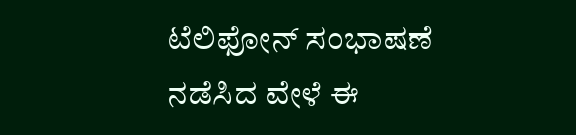ಟೆಲಿಫೋನ್ ಸಂಭಾಷಣೆ ನಡೆಸಿದ ವೇಳೆ ಈ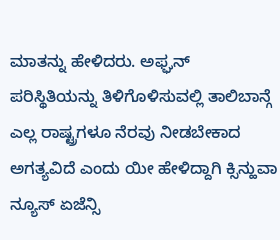ಮಾತನ್ನು ಹೇಳಿದರು. ಅಫ್ಘನ್ ಪರಿಸ್ಥಿತಿಯನ್ನು ತಿಳಿಗೊಳಿಸುವಲ್ಲಿ ತಾಲಿಬಾನ್ಗೆ ಎಲ್ಲ ರಾಷ್ಟ್ರಗಳೂ ನೆರವು ನೀಡಬೇಕಾದ ಅಗತ್ಯವಿದೆ ಎಂದು ಯೀ ಹೇಳಿದ್ದಾಗಿ ಕ್ಸಿನ್ಹುವಾ ನ್ಯೂಸ್ ಏಜೆನ್ಸಿ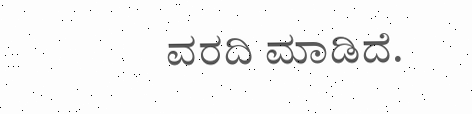ವರದಿ ಮಾಡಿದೆ.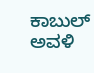ಕಾಬುಲ್ ಅವಳಿ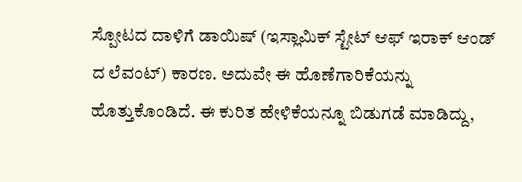ಸ್ಪೋಟದ ದಾಳಿಗೆ ಡಾಯಿಷ್ (ಇಸ್ಲಾಮಿಕ್ ಸ್ಟೇಟ್ ಆಫ್ ಇರಾಕ್ ಆಂಡ್ ದ ಲೆವಂಟ್) ಕಾರಣ. ಅದುವೇ ಈ ಹೊಣೆಗಾರಿಕೆಯನ್ನು ಹೊತ್ತುಕೊಂಡಿದೆ. ಈ ಕುರಿತ ಹೇಳಿಕೆಯನ್ನೂ ಬಿಡುಗಡೆ ಮಾಡಿದ್ದು,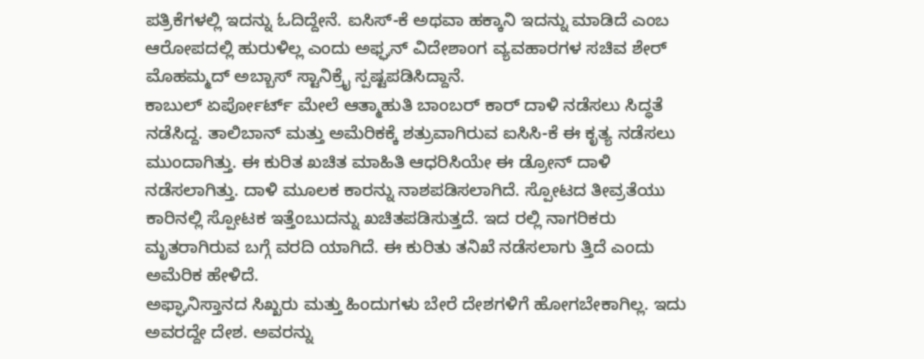ಪತ್ರಿಕೆಗಳಲ್ಲಿ ಇದನ್ನು ಓದಿದ್ದೇನೆ. ಐಸಿಸ್-ಕೆ ಅಥವಾ ಹಕ್ಕಾನಿ ಇದನ್ನು ಮಾಡಿದೆ ಎಂಬ ಆರೋಪದಲ್ಲಿ ಹುರುಳಿಲ್ಲ ಎಂದು ಅಫ್ಘನ್ ವಿದೇಶಾಂಗ ವ್ಯವಹಾರಗಳ ಸಚಿವ ಶೇರ್ ಮೊಹಮ್ಮದ್ ಅಬ್ಬಾಸ್ ಸ್ಟಾನಿಕ್ರೈ ಸ್ಪಷ್ಟಪಡಿಸಿದ್ದಾನೆ.
ಕಾಬುಲ್ ಏರ್ಪೋರ್ಟ್ ಮೇಲೆ ಆತ್ಮಾಹುತಿ ಬಾಂಬರ್ ಕಾರ್ ದಾಳಿ ನಡೆಸಲು ಸಿದ್ಧತೆ ನಡೆಸಿದ್ದ. ತಾಲಿಬಾನ್ ಮತ್ತು ಅಮೆರಿಕಕ್ಕೆ ಶತ್ರುವಾಗಿರುವ ಐಸಿಸಿ-ಕೆ ಈ ಕೃತ್ಯ ನಡೆಸಲು ಮುಂದಾಗಿತ್ತು. ಈ ಕುರಿತ ಖಚಿತ ಮಾಹಿತಿ ಆಧರಿಸಿಯೇ ಈ ಡ್ರೋನ್ ದಾಳಿ ನಡೆಸಲಾಗಿತ್ತು. ದಾಳಿ ಮೂಲಕ ಕಾರನ್ನು ನಾಶಪಡಿಸಲಾಗಿದೆ. ಸ್ಪೋಟದ ತೀವ್ರತೆಯು ಕಾರಿನಲ್ಲಿ ಸ್ಪೋಟಕ ಇತ್ತೆಂಬುದನ್ನು ಖಚಿತಪಡಿಸುತ್ತದೆ. ಇದ ರಲ್ಲಿ ನಾಗರಿಕರು ಮೃತರಾಗಿರುವ ಬಗ್ಗೆ ವರದಿ ಯಾಗಿದೆ. ಈ ಕುರಿತು ತನಿಖೆ ನಡೆಸಲಾಗು ತ್ತಿದೆ ಎಂದು ಅಮೆರಿಕ ಹೇಳಿದೆ.
ಅಫ್ಘಾನಿಸ್ತಾನದ ಸಿಖ್ಖರು ಮತ್ತು ಹಿಂದುಗಳು ಬೇರೆ ದೇಶಗಳಿಗೆ ಹೋಗಬೇಕಾಗಿಲ್ಲ. ಇದು ಅವರದ್ದೇ ದೇಶ. ಅವರನ್ನು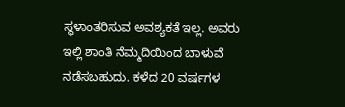ಸ್ಥಳಾಂತರಿಸುವ ಅವಶ್ಯಕತೆ ಇಲ್ಲ. ಅವರು ಇಲ್ಲಿ ಶಾಂತಿ ನೆಮ್ಮದಿಯಿಂದ ಬಾಳುವೆ ನಡೆಸಬಹುದು. ಕಳೆದ 20 ವರ್ಷಗಳ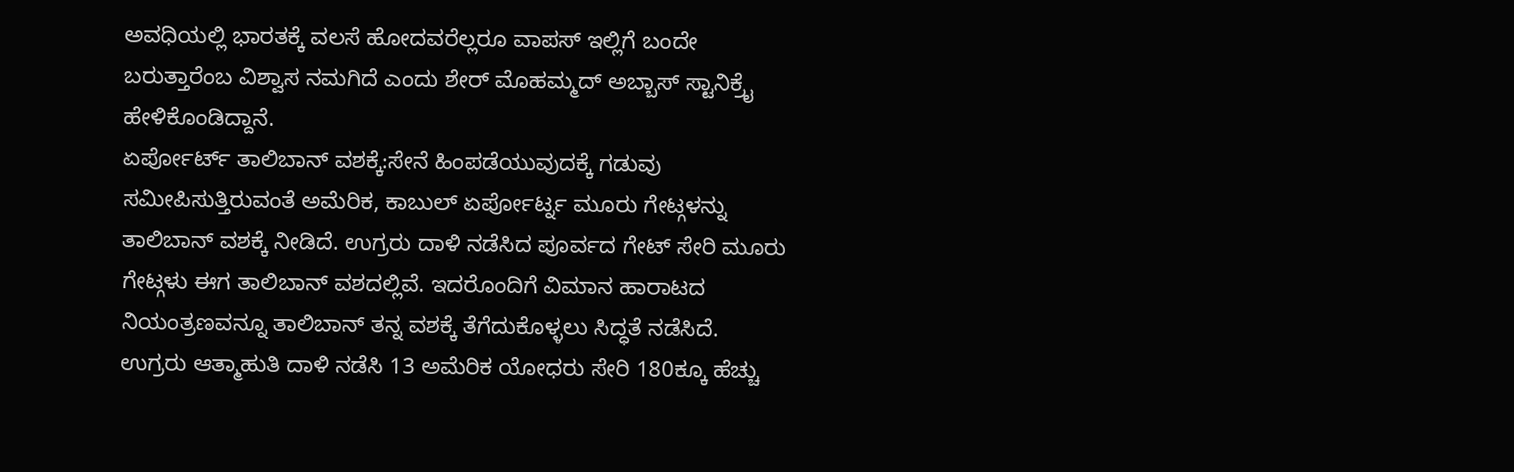ಅವಧಿಯಲ್ಲಿ ಭಾರತಕ್ಕೆ ವಲಸೆ ಹೋದವರೆಲ್ಲರೂ ವಾಪಸ್ ಇಲ್ಲಿಗೆ ಬಂದೇ ಬರುತ್ತಾರೆಂಬ ವಿಶ್ವಾಸ ನಮಗಿದೆ ಎಂದು ಶೇರ್ ಮೊಹಮ್ಮದ್ ಅಬ್ಬಾಸ್ ಸ್ಟಾನಿಕ್ರೈ ಹೇಳಿಕೊಂಡಿದ್ದಾನೆ.
ಏರ್ಪೋರ್ಟ್ ತಾಲಿಬಾನ್ ವಶಕ್ಕೆ:ಸೇನೆ ಹಿಂಪಡೆಯುವುದಕ್ಕೆ ಗಡುವು ಸಮೀಪಿಸುತ್ತಿರುವಂತೆ ಅಮೆರಿಕ, ಕಾಬುಲ್ ಏರ್ಪೋರ್ಟ್ನ ಮೂರು ಗೇಟ್ಗಳನ್ನು ತಾಲಿಬಾನ್ ವಶಕ್ಕೆ ನೀಡಿದೆ. ಉಗ್ರರು ದಾಳಿ ನಡೆಸಿದ ಪೂರ್ವದ ಗೇಟ್ ಸೇರಿ ಮೂರು ಗೇಟ್ಗಳು ಈಗ ತಾಲಿಬಾನ್ ವಶದಲ್ಲಿವೆ. ಇದರೊಂದಿಗೆ ವಿಮಾನ ಹಾರಾಟದ ನಿಯಂತ್ರಣವನ್ನೂ ತಾಲಿಬಾನ್ ತನ್ನ ವಶಕ್ಕೆ ತೆಗೆದುಕೊಳ್ಳಲು ಸಿದ್ಧತೆ ನಡೆಸಿದೆ.
ಉಗ್ರರು ಆತ್ಮಾಹುತಿ ದಾಳಿ ನಡೆಸಿ 13 ಅಮೆರಿಕ ಯೋಧರು ಸೇರಿ 180ಕ್ಕೂ ಹೆಚ್ಚು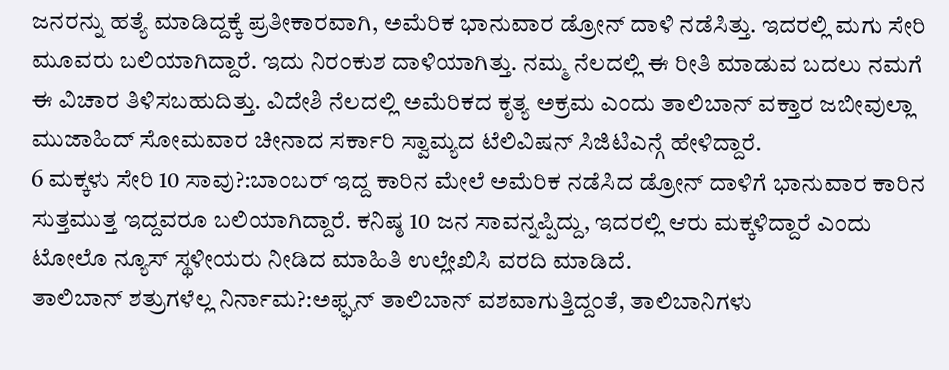ಜನರನ್ನು ಹತ್ಯೆ ಮಾಡಿದ್ದಕ್ಕೆ ಪ್ರತೀಕಾರವಾಗಿ, ಅಮೆರಿಕ ಭಾನುವಾರ ಡ್ರೋನ್ ದಾಳಿ ನಡೆಸಿತ್ತು. ಇದರಲ್ಲಿ ಮಗು ಸೇರಿ ಮೂವರು ಬಲಿಯಾಗಿದ್ದಾರೆ. ಇದು ನಿರಂಕುಶ ದಾಳಿಯಾಗಿತ್ತು. ನಮ್ಮ ನೆಲದಲ್ಲಿ ಈ ರೀತಿ ಮಾಡುವ ಬದಲು ನಮಗೆ ಈ ವಿಚಾರ ತಿಳಿಸಬಹುದಿತ್ತು. ವಿದೇಶಿ ನೆಲದಲ್ಲಿ ಅಮೆರಿಕದ ಕೃತ್ಯ ಅಕ್ರಮ ಎಂದು ತಾಲಿಬಾನ್ ವಕ್ತಾರ ಜಬೀವುಲ್ಲಾ ಮುಜಾಹಿದ್ ಸೋಮವಾರ ಚೀನಾದ ಸರ್ಕಾರಿ ಸ್ವಾಮ್ಯದ ಟೆಲಿವಿಷನ್ ಸಿಜಿಟಿಎನ್ಗೆ ಹೇಳಿದ್ದಾರೆ.
6 ಮಕ್ಕಳು ಸೇರಿ 10 ಸಾವು?:ಬಾಂಬರ್ ಇದ್ದ ಕಾರಿನ ಮೇಲೆ ಅಮೆರಿಕ ನಡೆಸಿದ ಡ್ರೋನ್ ದಾಳಿಗೆ ಭಾನುವಾರ ಕಾರಿನ ಸುತ್ತಮುತ್ತ ಇದ್ದವರೂ ಬಲಿಯಾಗಿದ್ದಾರೆ. ಕನಿಷ್ಠ 10 ಜನ ಸಾವನ್ನಪ್ಪಿದ್ದು, ಇದರಲ್ಲಿ ಆರು ಮಕ್ಕಳಿದ್ದಾರೆ ಎಂದು ಟೋಲೊ ನ್ಯೂಸ್ ಸ್ಥಳೀಯರು ನೀಡಿದ ಮಾಹಿತಿ ಉಲ್ಲೇಖಿಸಿ ವರದಿ ಮಾಡಿದೆ.
ತಾಲಿಬಾನ್ ಶತ್ರುಗಳೆಲ್ಲ ನಿರ್ನಾಮ?:ಅಫ್ಘನ್ ತಾಲಿಬಾನ್ ವಶವಾಗುತ್ತಿದ್ದಂತೆ, ತಾಲಿಬಾನಿಗಳು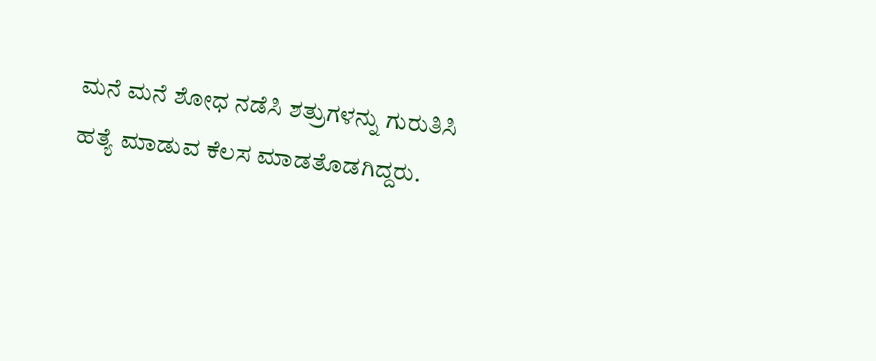ಮನೆ ಮನೆ ಶೋಧ ನಡೆಸಿ ಶತ್ರುಗಳನ್ನು ಗುರುತಿಸಿ ಹತ್ಯೆ ಮಾಡುವ ಕೆಲಸ ಮಾಡತೊಡಗಿದ್ದರು.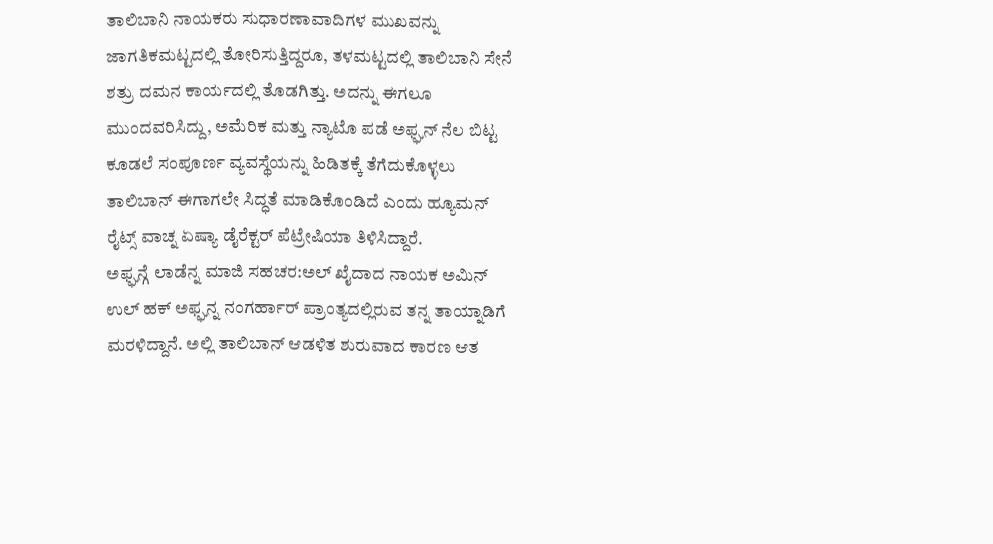ತಾಲಿಬಾನಿ ನಾಯಕರು ಸುಧಾರಣಾವಾದಿಗಳ ಮುಖವನ್ನು ಜಾಗತಿಕಮಟ್ಟದಲ್ಲಿ ತೋರಿಸುತ್ತಿದ್ದರೂ, ತಳಮಟ್ಟದಲ್ಲಿ ತಾಲಿಬಾನಿ ಸೇನೆ ಶತ್ರು ದಮನ ಕಾರ್ಯದಲ್ಲಿ ತೊಡಗಿತ್ತು. ಅದನ್ನು ಈಗಲೂ ಮುಂದವರಿಸಿದ್ದು, ಅಮೆರಿಕ ಮತ್ತು ನ್ಯಾಟೊ ಪಡೆ ಅಫ್ಘನ್ ನೆಲ ಬಿಟ್ಟ ಕೂಡಲೆ ಸಂಪೂರ್ಣ ವ್ಯವಸ್ಥೆಯನ್ನು ಹಿಡಿತಕ್ಕೆ ತೆಗೆದುಕೊಳ್ಳಲು ತಾಲಿಬಾನ್ ಈಗಾಗಲೇ ಸಿದ್ಧತೆ ಮಾಡಿಕೊಂಡಿದೆ ಎಂದು ಹ್ಯೂಮನ್ ರೈಟ್ಸ್ ವಾಚ್ನ ಏಷ್ಯಾ ಡೈರೆಕ್ಟರ್ ಪೆಟ್ರೇಷಿಯಾ ತಿಳಿಸಿದ್ದಾರೆ.
ಅಫ್ಘನ್ಗೆ ಲಾಡೆನ್ನ ಮಾಜಿ ಸಹಚರ:ಅಲ್ ಖೈದಾದ ನಾಯಕ ಅಮಿನ್ ಉಲ್ ಹಕ್ ಅಫ್ಘನ್ನ ನಂಗರ್ಹಾರ್ ಪ್ರಾಂತ್ಯದಲ್ಲಿರುವ ತನ್ನ ತಾಯ್ನಾಡಿಗೆ ಮರಳಿದ್ದಾನೆ. ಅಲ್ಲಿ ತಾಲಿಬಾನ್ ಆಡಳಿತ ಶುರುವಾದ ಕಾರಣ ಆತ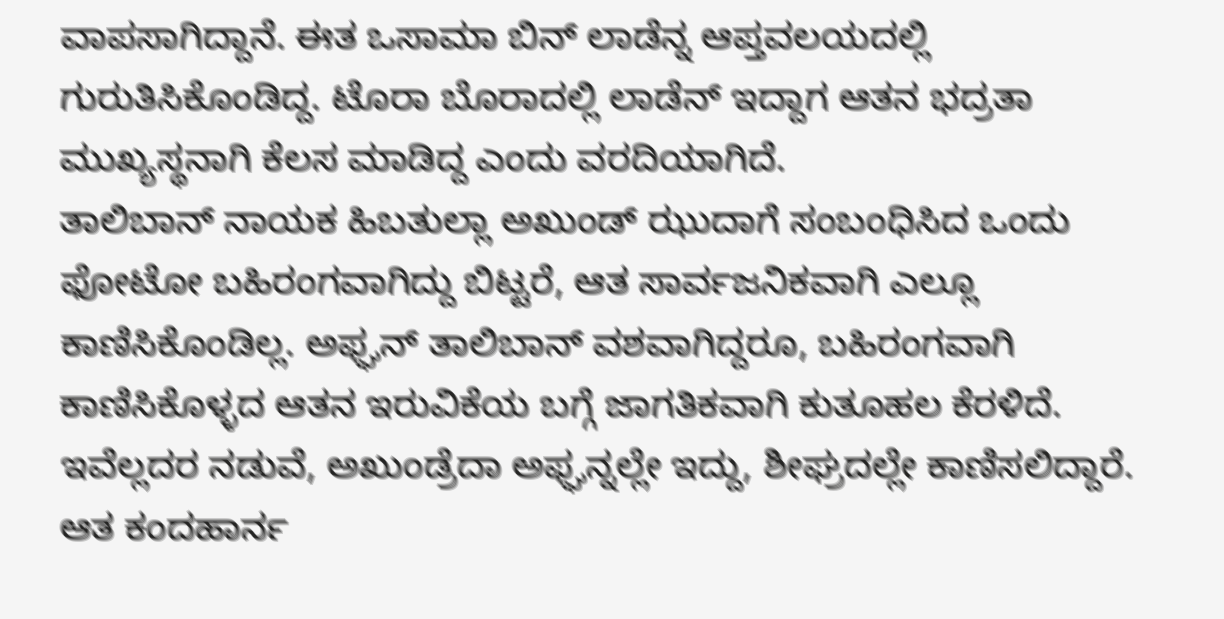ವಾಪಸಾಗಿದ್ದಾನೆ. ಈತ ಒಸಾಮಾ ಬಿನ್ ಲಾಡೆನ್ನ ಆಪ್ತವಲಯದಲ್ಲಿ ಗುರುತಿಸಿಕೊಂಡಿದ್ದ. ಟೊರಾ ಬೊರಾದಲ್ಲಿ ಲಾಡೆನ್ ಇದ್ದಾಗ ಆತನ ಭದ್ರತಾ ಮುಖ್ಯಸ್ಥನಾಗಿ ಕೆಲಸ ಮಾಡಿದ್ದ ಎಂದು ವರದಿಯಾಗಿದೆ.
ತಾಲಿಬಾನ್ ನಾಯಕ ಹಿಬತುಲ್ಲಾ ಅಖುಂಡ್ ಝುದಾಗೆ ಸಂಬಂಧಿಸಿದ ಒಂದು ಫೋಟೋ ಬಹಿರಂಗವಾಗಿದ್ದು ಬಿಟ್ಟರೆ, ಆತ ಸಾರ್ವಜನಿಕವಾಗಿ ಎಲ್ಲೂ ಕಾಣಿಸಿಕೊಂಡಿಲ್ಲ. ಅಫ್ಘನ್ ತಾಲಿಬಾನ್ ವಶವಾಗಿದ್ದರೂ, ಬಹಿರಂಗವಾಗಿ ಕಾಣಿಸಿಕೊಳ್ಳದ ಆತನ ಇರುವಿಕೆಯ ಬಗ್ಗೆ ಜಾಗತಿಕವಾಗಿ ಕುತೂಹಲ ಕೆರಳಿದೆ. ಇವೆಲ್ಲದರ ನಡುವೆ, ಅಖುಂಡ್ರೆದಾ ಅಫ್ಘನ್ನಲ್ಲೇ ಇದ್ದು, ಶೀಘ್ರದಲ್ಲೇ ಕಾಣಿಸಲಿದ್ದಾರೆ. ಆತ ಕಂದಹಾರ್ನ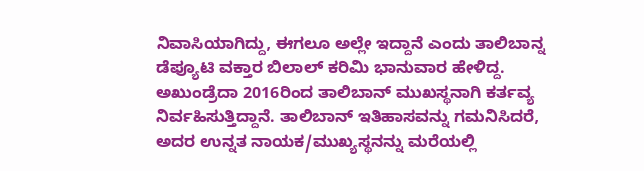ನಿವಾಸಿಯಾಗಿದ್ದು, ಈಗಲೂ ಅಲ್ಲೇ ಇದ್ದಾನೆ ಎಂದು ತಾಲಿಬಾನ್ನ ಡೆಪ್ಯೂಟಿ ವಕ್ತಾರ ಬಿಲಾಲ್ ಕರಿಮಿ ಭಾನುವಾರ ಹೇಳಿದ್ದ. ಅಖುಂಡ್ರೆದಾ 2016ರಿಂದ ತಾಲಿಬಾನ್ ಮುಖಸ್ಥನಾಗಿ ಕರ್ತವ್ಯ ನಿರ್ವಹಿಸುತ್ತಿದ್ದಾನೆ. ತಾಲಿಬಾನ್ ಇತಿಹಾಸವನ್ನು ಗಮನಿಸಿದರೆ, ಅದರ ಉನ್ನತ ನಾಯಕ/ಮುಖ್ಯಸ್ಥನನ್ನು ಮರೆಯಲ್ಲಿ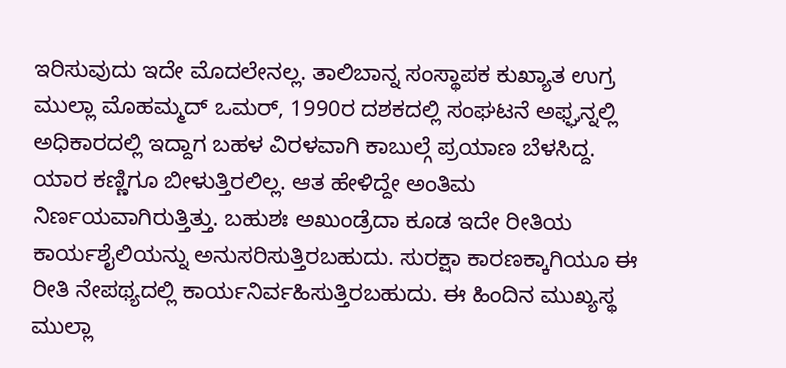ಇರಿಸುವುದು ಇದೇ ಮೊದಲೇನಲ್ಲ. ತಾಲಿಬಾನ್ನ ಸಂಸ್ಥಾಪಕ ಕುಖ್ಯಾತ ಉಗ್ರ ಮುಲ್ಲಾ ಮೊಹಮ್ಮದ್ ಒಮರ್, 1990ರ ದಶಕದಲ್ಲಿ ಸಂಘಟನೆ ಅಫ್ಘನ್ನಲ್ಲಿ ಅಧಿಕಾರದಲ್ಲಿ ಇದ್ದಾಗ ಬಹಳ ವಿರಳವಾಗಿ ಕಾಬುಲ್ಗೆ ಪ್ರಯಾಣ ಬೆಳಸಿದ್ದ. ಯಾರ ಕಣ್ಣಿಗೂ ಬೀಳುತ್ತಿರಲಿಲ್ಲ. ಆತ ಹೇಳಿದ್ದೇ ಅಂತಿಮ ನಿರ್ಣಯವಾಗಿರುತ್ತಿತ್ತು. ಬಹುಶಃ ಅಖುಂಡ್ರೆದಾ ಕೂಡ ಇದೇ ರೀತಿಯ ಕಾರ್ಯಶೈಲಿಯನ್ನು ಅನುಸರಿಸುತ್ತಿರಬಹುದು. ಸುರಕ್ಷಾ ಕಾರಣಕ್ಕಾಗಿಯೂ ಈ ರೀತಿ ನೇಪಥ್ಯದಲ್ಲಿ ಕಾರ್ಯನಿರ್ವಹಿಸುತ್ತಿರಬಹುದು. ಈ ಹಿಂದಿನ ಮುಖ್ಯಸ್ಥ ಮುಲ್ಲಾ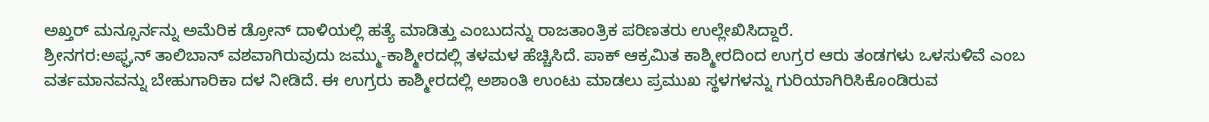ಅಖ್ತರ್ ಮನ್ಸೂರ್ನನ್ನು ಅಮೆರಿಕ ಡ್ರೋನ್ ದಾಳಿಯಲ್ಲಿ ಹತ್ಯೆ ಮಾಡಿತ್ತು ಎಂಬುದನ್ನು ರಾಜತಾಂತ್ರಿಕ ಪರಿಣತರು ಉಲ್ಲೇಖಿಸಿದ್ದಾರೆ.
ಶ್ರೀನಗರ:ಅಫ್ಘನ್ ತಾಲಿಬಾನ್ ವಶವಾಗಿರುವುದು ಜಮ್ಮು-ಕಾಶ್ಮೀರದಲ್ಲಿ ತಳಮಳ ಹೆಚ್ಚಿಸಿದೆ. ಪಾಕ್ ಆಕ್ರಮಿತ ಕಾಶ್ಮೀರದಿಂದ ಉಗ್ರರ ಆರು ತಂಡಗಳು ಒಳಸುಳಿವೆ ಎಂಬ ವರ್ತಮಾನವನ್ನು ಬೇಹುಗಾರಿಕಾ ದಳ ನೀಡಿದೆ. ಈ ಉಗ್ರರು ಕಾಶ್ಮೀರದಲ್ಲಿ ಅಶಾಂತಿ ಉಂಟು ಮಾಡಲು ಪ್ರಮುಖ ಸ್ಥಳಗಳನ್ನು ಗುರಿಯಾಗಿರಿಸಿಕೊಂಡಿರುವ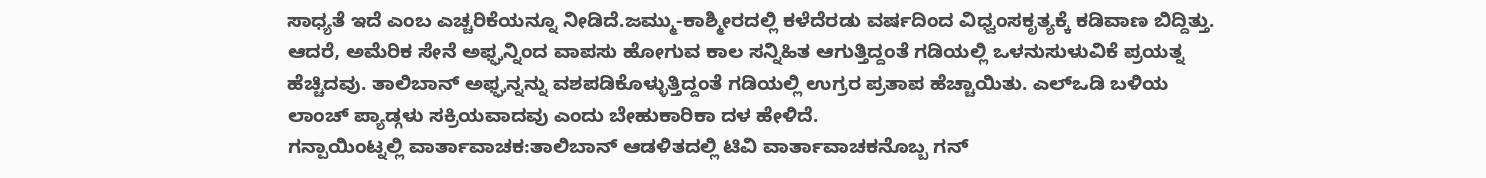ಸಾಧ್ಯತೆ ಇದೆ ಎಂಬ ಎಚ್ಚರಿಕೆಯನ್ನೂ ನೀಡಿದೆ.ಜಮ್ಮು-ಕಾಶ್ಮೀರದಲ್ಲಿ ಕಳೆದೆರಡು ವರ್ಷದಿಂದ ವಿಧ್ವಂಸಕೃತ್ಯಕ್ಕೆ ಕಡಿವಾಣ ಬಿದ್ದಿತ್ತು. ಆದರೆ, ಅಮೆರಿಕ ಸೇನೆ ಅಫ್ಘನ್ನಿಂದ ವಾಪಸು ಹೋಗುವ ಕಾಲ ಸನ್ನಿಹಿತ ಆಗುತ್ತಿದ್ದಂತೆ ಗಡಿಯಲ್ಲಿ ಒಳನುಸುಳುವಿಕೆ ಪ್ರಯತ್ನ ಹೆಚ್ಚಿದವು. ತಾಲಿಬಾನ್ ಅಫ್ಘನ್ನನ್ನು ವಶಪಡಿಕೊಳ್ಳುತ್ತಿದ್ದಂತೆ ಗಡಿಯಲ್ಲಿ ಉಗ್ರರ ಪ್ರತಾಪ ಹೆಚ್ಚಾಯಿತು. ಎಲ್ಒಡಿ ಬಳಿಯ ಲಾಂಚ್ ಪ್ಯಾಡ್ಗಳು ಸಕ್ರಿಯವಾದವು ಎಂದು ಬೇಹುಕಾರಿಕಾ ದಳ ಹೇಳಿದೆ.
ಗನ್ಪಾಯಿಂಟ್ನಲ್ಲಿ ವಾರ್ತಾವಾಚಕ:ತಾಲಿಬಾನ್ ಆಡಳಿತದಲ್ಲಿ ಟಿವಿ ವಾರ್ತಾವಾಚಕನೊಬ್ಬ ಗನ್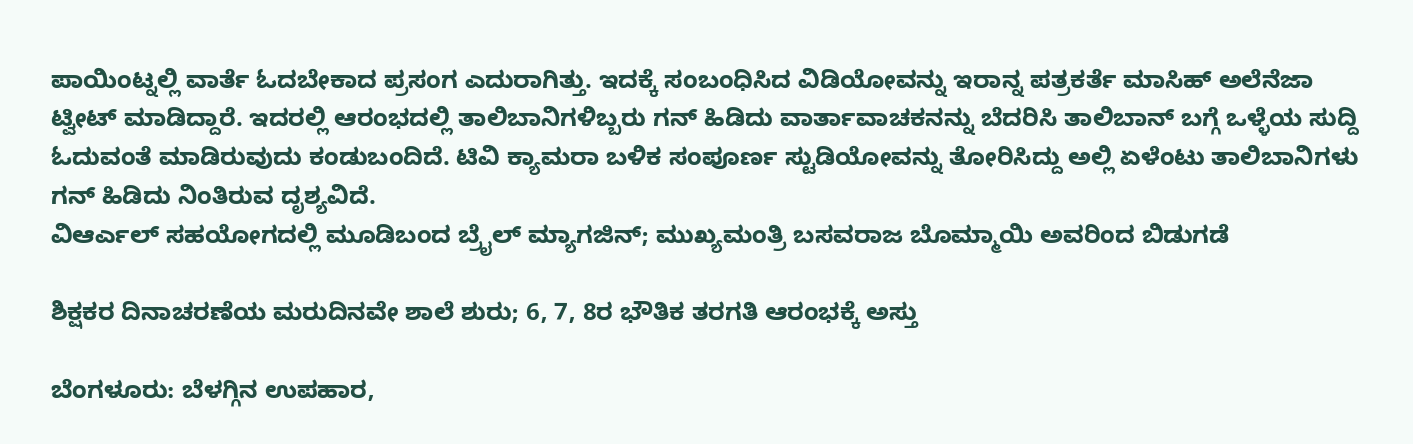ಪಾಯಿಂಟ್ನಲ್ಲಿ ವಾರ್ತೆ ಓದಬೇಕಾದ ಪ್ರಸಂಗ ಎದುರಾಗಿತ್ತು. ಇದಕ್ಕೆ ಸಂಬಂಧಿಸಿದ ವಿಡಿಯೋವನ್ನು ಇರಾನ್ನ ಪತ್ರಕರ್ತೆ ಮಾಸಿಹ್ ಅಲೆನೆಜಾ ಟ್ವೀಟ್ ಮಾಡಿದ್ದಾರೆ. ಇದರಲ್ಲಿ ಆರಂಭದಲ್ಲಿ ತಾಲಿಬಾನಿಗಳಿಬ್ಬರು ಗನ್ ಹಿಡಿದು ವಾರ್ತಾವಾಚಕನನ್ನು ಬೆದರಿಸಿ ತಾಲಿಬಾನ್ ಬಗ್ಗೆ ಒಳ್ಳೆಯ ಸುದ್ದಿ ಓದುವಂತೆ ಮಾಡಿರುವುದು ಕಂಡುಬಂದಿದೆ. ಟಿವಿ ಕ್ಯಾಮರಾ ಬಳಿಕ ಸಂಪೂರ್ಣ ಸ್ಟುಡಿಯೋವನ್ನು ತೋರಿಸಿದ್ದು ಅಲ್ಲಿ ಏಳೆಂಟು ತಾಲಿಬಾನಿಗಳು ಗನ್ ಹಿಡಿದು ನಿಂತಿರುವ ದೃಶ್ಯವಿದೆ.
ವಿಆರ್ಎಲ್ ಸಹಯೋಗದಲ್ಲಿ ಮೂಡಿಬಂದ ಬ್ರೈಲ್ ಮ್ಯಾಗಜಿನ್; ಮುಖ್ಯಮಂತ್ರಿ ಬಸವರಾಜ ಬೊಮ್ಮಾಯಿ ಅವರಿಂದ ಬಿಡುಗಡೆ

ಶಿಕ್ಷಕರ ದಿನಾಚರಣೆಯ ಮರುದಿನವೇ ಶಾಲೆ ಶುರು; 6, 7, 8ರ ಭೌತಿಕ ತರಗತಿ ಆರಂಭಕ್ಕೆ ಅಸ್ತು

ಬೆಂಗಳೂರು: ಬೆಳಗ್ಗಿನ ಉಪಹಾರ,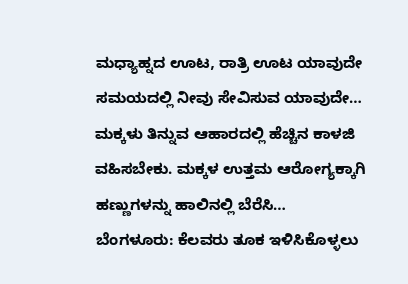ಮಧ್ಯಾಹ್ನದ ಊಟ, ರಾತ್ರಿ ಊಟ ಯಾವುದೇ ಸಮಯದಲ್ಲಿ ನೀವು ಸೇವಿಸುವ ಯಾವುದೇ…
ಮಕ್ಕಳು ತಿನ್ನುವ ಆಹಾರದಲ್ಲಿ ಹೆಚ್ಚಿನ ಕಾಳಜಿ ವಹಿಸಬೇಕು. ಮಕ್ಕಳ ಉತ್ತಮ ಆರೋಗ್ಯಕ್ಕಾಗಿ ಹಣ್ಣುಗಳನ್ನು ಹಾಲಿನಲ್ಲಿ ಬೆರೆಸಿ…
ಬೆಂಗಳೂರು: ಕೆಲವರು ತೂಕ ಇಳಿಸಿಕೊಳ್ಳಲು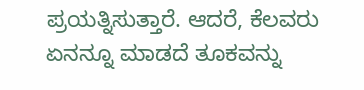ಪ್ರಯತ್ನಿಸುತ್ತಾರೆ. ಆದರೆ, ಕೆಲವರು ಏನನ್ನೂ ಮಾಡದೆ ತೂಕವನ್ನು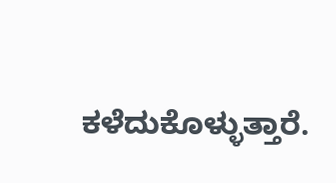ಕಳೆದುಕೊಳ್ಳುತ್ತಾರೆ.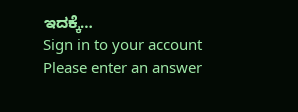ಇದಕ್ಕೆ…
Sign in to your account
Please enter an answer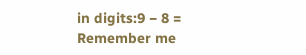in digits:9 − 8 =
Remember me